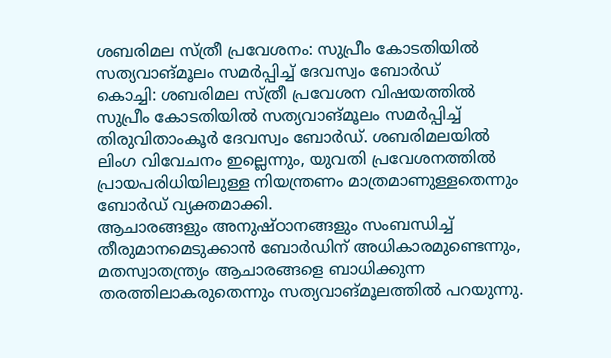ശബരിമല സ്ത്രീ പ്രവേശനം: സുപ്രീം കോടതിയിൽ സത്യവാങ്മൂലം സമർപ്പിച്ച് ദേവസ്വം ബോർഡ്
കൊച്ചി: ശബരിമല സ്ത്രീ പ്രവേശന വിഷയത്തിൽ സുപ്രീം കോടതിയിൽ സത്യവാങ്മൂലം സമർപ്പിച്ച് തിരുവിതാംകൂർ ദേവസ്വം ബോർഡ്. ശബരിമലയിൽ ലിംഗ വിവേചനം ഇല്ലെന്നും, യുവതി പ്രവേശനത്തിൽ പ്രായപരിധിയിലുള്ള നിയന്ത്രണം മാത്രമാണുള്ളതെന്നും ബോർഡ് വ്യക്തമാക്കി.
ആചാരങ്ങളും അനുഷ്ഠാനങ്ങളും സംബന്ധിച്ച് തീരുമാനമെടുക്കാൻ ബോർഡിന് അധികാരമുണ്ടെന്നും, മതസ്വാതന്ത്ര്യം ആചാരങ്ങളെ ബാധിക്കുന്ന തരത്തിലാകരുതെന്നും സത്യവാങ്മൂലത്തിൽ പറയുന്നു.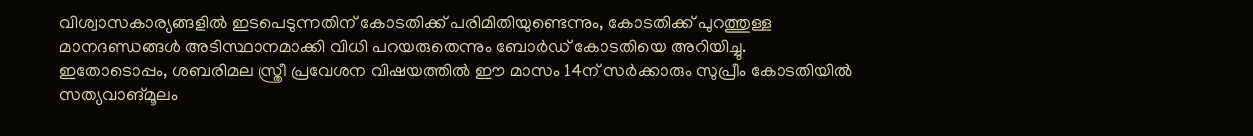വിശ്വാസകാര്യങ്ങളിൽ ഇടപെടുന്നതിന് കോടതിക്ക് പരിമിതിയുണ്ടെന്നും, കോടതിക്ക് പുറത്തുള്ള മാനദണ്ഡങ്ങൾ അടിസ്ഥാനമാക്കി വിധി പറയരുതെന്നും ബോർഡ് കോടതിയെ അറിയിച്ചു.
ഇതോടൊപ്പം, ശബരിമല സ്ത്രീ പ്രവേശന വിഷയത്തിൽ ഈ മാസം 14ന് സർക്കാരും സുപ്രീം കോടതിയിൽ സത്യവാങ്മൂലം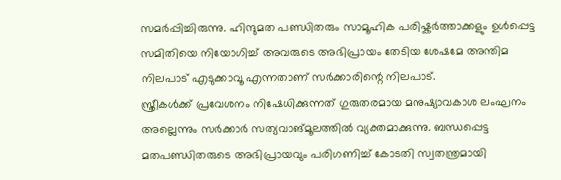സമർപ്പിച്ചിരുന്നു. ഹിന്ദുമത പണ്ഡിതരും സാമൂഹിക പരിഷ്കർത്താക്കളും ഉൾപ്പെട്ട സമിതിയെ നിയോഗിച്ച് അവരുടെ അഭിപ്രായം തേടിയ ശേഷമേ അന്തിമ നിലപാട് എടുക്കാവൂ എന്നതാണ് സർക്കാരിന്റെ നിലപാട്.
സ്ത്രീകൾക്ക് പ്രവേശനം നിഷേധിക്കുന്നത് ഗുരുതരമായ മനുഷ്യാവകാശ ലംഘനം അല്ലെന്നും സർക്കാർ സത്യവാങ്മൂലത്തിൽ വ്യക്തമാക്കുന്നു. ബന്ധപ്പെട്ട മതപണ്ഡിതരുടെ അഭിപ്രായവും പരിഗണിച്ച് കോടതി സ്വതന്ത്രമായി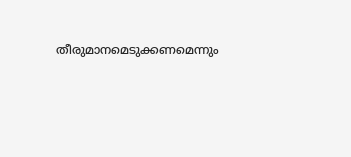തീരുമാനമെടുക്കണമെന്നും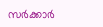സർക്കാർ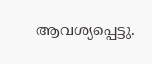ആവശ്യപ്പെട്ടു.